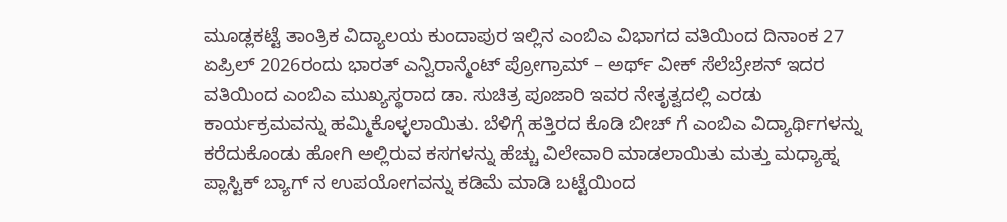ಮೂಡ್ಲಕಟ್ಟೆ ತಾಂತ್ರಿಕ ವಿದ್ಯಾಲಯ ಕುಂದಾಪುರ ಇಲ್ಲಿನ ಎಂಬಿಎ ವಿಭಾಗದ ವತಿಯಿಂದ ದಿನಾಂಕ 27 ಏಪ್ರಿಲ್ 2026ರಂದು ಭಾರತ್ ಎನ್ವಿರಾನ್ಮೆಂಟ್ ಪ್ರೋಗ್ರಾಮ್ – ಅರ್ಥ್ ವೀಕ್ ಸೆಲೆಬ್ರೇಶನ್ ಇದರ ವತಿಯಿಂದ ಎಂಬಿಎ ಮುಖ್ಯಸ್ಥರಾದ ಡಾ. ಸುಚಿತ್ರ ಪೂಜಾರಿ ಇವರ ನೇತೃತ್ವದಲ್ಲಿ ಎರಡು ಕಾರ್ಯಕ್ರಮವನ್ನು ಹಮ್ಮಿಕೊಳ್ಳಲಾಯಿತು. ಬೆಳಿಗ್ಗೆ ಹತ್ತಿರದ ಕೊಡಿ ಬೀಚ್ ಗೆ ಎಂಬಿಎ ವಿದ್ಯಾರ್ಥಿಗಳನ್ನು ಕರೆದುಕೊಂಡು ಹೋಗಿ ಅಲ್ಲಿರುವ ಕಸಗಳನ್ನು ಹೆಚ್ಚು ವಿಲೇವಾರಿ ಮಾಡಲಾಯಿತು ಮತ್ತು ಮಧ್ಯಾಹ್ನ ಪ್ಲಾಸ್ಟಿಕ್ ಬ್ಯಾಗ್ ನ ಉಪಯೋಗವನ್ನು ಕಡಿಮೆ ಮಾಡಿ ಬಟ್ಟೆಯಿಂದ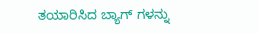ತಯಾರಿಸಿದ ಬ್ಯಾಗ್ ಗಳನ್ನು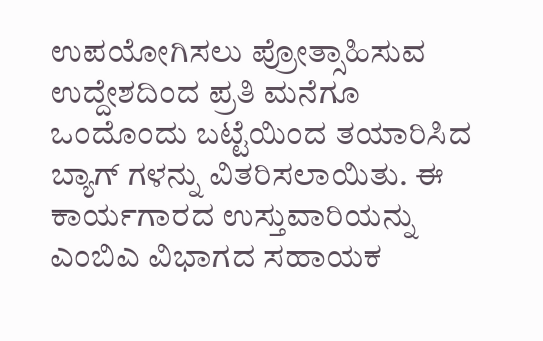ಉಪಯೋಗಿಸಲು ಪ್ರೋತ್ಸಾಹಿಸುವ ಉದ್ದೇಶದಿಂದ ಪ್ರತಿ ಮನೆಗೂ ಒಂದೊಂದು ಬಟ್ಟೆಯಿಂದ ತಯಾರಿಸಿದ ಬ್ಯಾಗ್ ಗಳನ್ನು ವಿತರಿಸಲಾಯಿತು. ಈ ಕಾರ್ಯಗಾರದ ಉಸ್ತುವಾರಿಯನ್ನು ಎಂಬಿಎ ವಿಭಾಗದ ಸಹಾಯಕ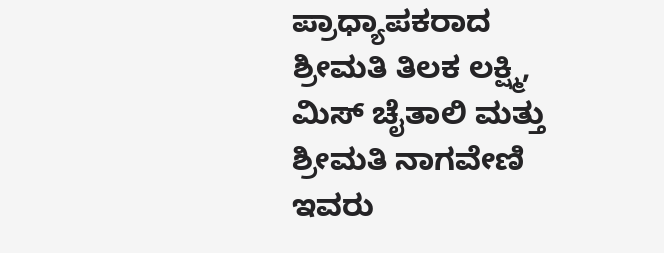ಪ್ರಾಧ್ಯಾಪಕರಾದ ಶ್ರೀಮತಿ ತಿಲಕ ಲಕ್ಷ್ಮಿ, ಮಿಸ್ ಚೈತಾಲಿ ಮತ್ತು ಶ್ರೀಮತಿ ನಾಗವೇಣಿ ಇವರು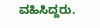ವಹಿಸಿದ್ದರು.